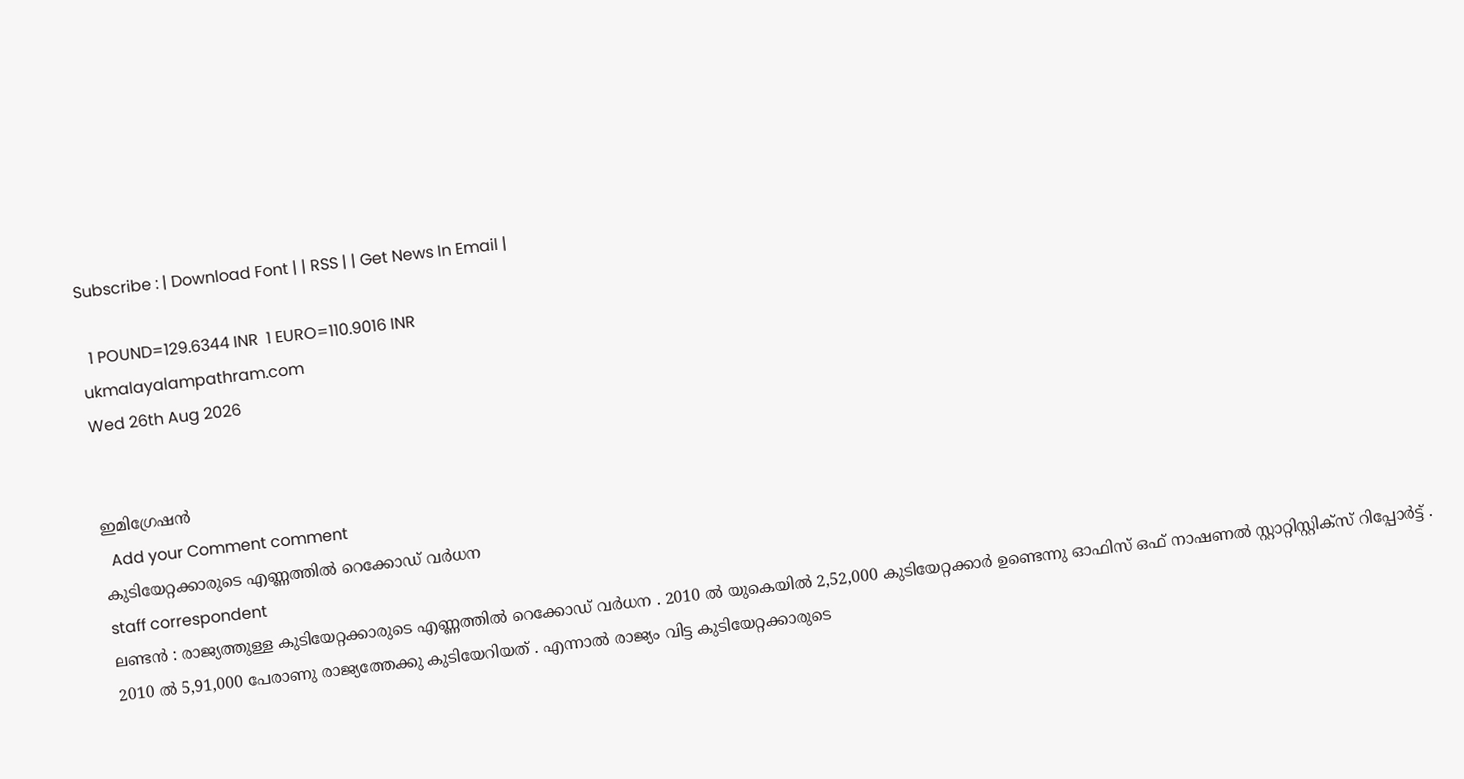Subscribe : | Download Font | | RSS | | Get News In Email |

  1 POUND=129.6344 INR  1 EURO=110.9016 INR
ukmalayalampathram.com
Wed 26th Aug 2026


ഇമിഗ്രേഷന്‍
  Add your Comment comment
കുടിയേറ്റക്കാരുടെ എണ്ണത്തില്‍ റെക്കോഡ് വര്‍ധന
staff correspondent
ലണ്ടന്‍ : രാജ്യത്തുള്ള കുടിയേറ്റക്കാരുടെ എണ്ണത്തില്‍ റെക്കോഡ് വര്‍ധന . 2010 ല്‍ യുകെയില്‍ 2,52,000 കുടിയേറ്റക്കാര്‍ ഉണ്ടെന്നു ഓഫിസ് ഒഫ് നാഷണല്‍ സ്റ്റാറ്റിസ്റ്റിക്‌സ് റിപ്പോര്‍ട്ട് . 2010 ല്‍ 5,91,000 പേരാണു രാജ്യത്തേക്കു കുടിയേറിയത് . എന്നാല്‍ രാജ്യം വിട്ട കുടിയേറ്റക്കാരുടെ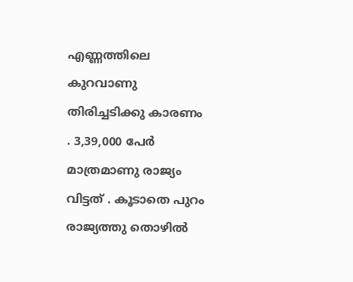എണ്ണത്തിലെ കുറവാണു തിരിച്ചടിക്കു കാരണം . 3,39,000 പേര്‍ മാത്രമാണു രാജ്യം വിട്ടത് . കൂടാതെ പുറം രാജ്യത്തു തൊഴില്‍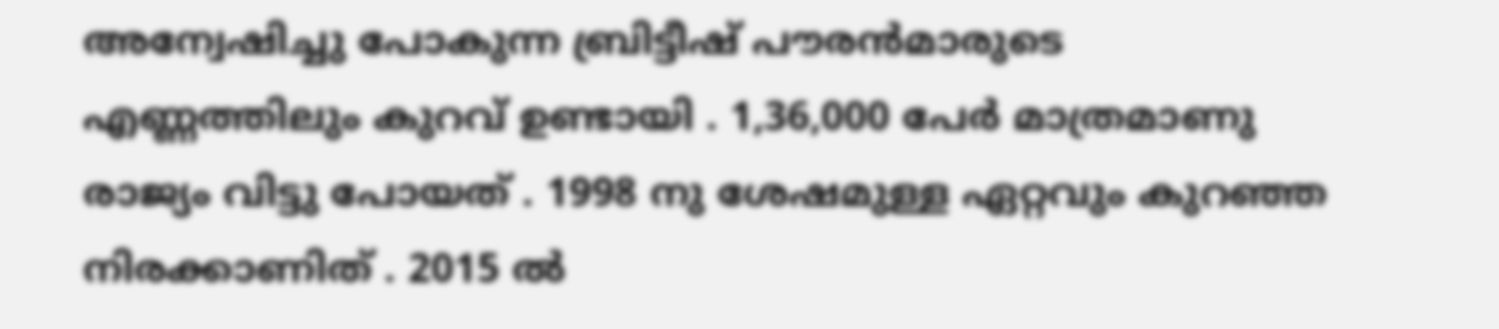അന്വേഷിച്ചു പോകുന്ന ബ്രിട്ടീഷ് പൗരന്‍മാരുടെ എണ്ണത്തിലും കുറവ് ഉണ്ടായി . 1,36,000 പേര്‍ മാത്രമാണു രാജ്യം വിട്ടു പോയത് . 1998 നു ശേഷമുള്ള ഏറ്റവും കുറഞ്ഞ നിരക്കാണിത് . 2015 ല്‍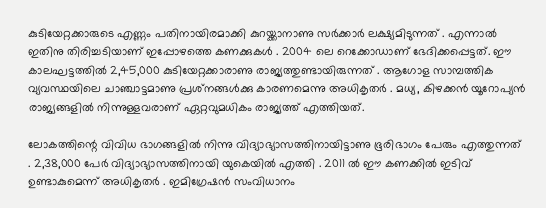കുടിയേറ്റക്കാരുടെ എണ്ണം പതിനായിരമാക്കി കുറയ്ക്കാനാണു സര്‍ക്കാര്‍ ലക്ഷ്യമിടുന്നത് . എന്നാല്‍ ഇതിനു തിരിച്ചടിയാണ് ഇപ്പോഴത്തെ കണക്കുകള്‍ . 2004 ലെ റെക്കോഡാണ് ഭേദിക്കപ്പെട്ടത്. ഈ കാലഘട്ടത്തില്‍ 2,45,000 കുടിയേറ്റക്കാരാണു രാജ്യത്തുണ്ടായിരുന്നത് . ആഗോള സാമ്പത്തിക വ്യവസ്ഥയിലെ ചാഞ്ചാട്ടമാണു പ്രശ്‌നങ്ങള്‍ക്കു കാരണമെന്നു അധികൃതര്‍ . മധ്യ, കിഴക്കന്‍ യൂറോപ്യന്‍ രാജ്യങ്ങളില്‍ നിന്നുള്ളവരാണ് ഏറ്റവുമധികം രാജ്യത്ത് എത്തിയത്.

ലോകത്തിന്റെ വിവിധ ഭാഗങ്ങളില്‍ നിന്നു വിദ്യാഭ്യാസത്തിനായിട്ടാണു ഭൂരിഭാഗം പേരും എത്തുന്നത് . 2,38,000 പേര്‍ വിദ്യാഭ്യാസത്തിനായി യുകെയില്‍ എത്തി . 2011 ല്‍ ഈ കണക്കില്‍ ഇടിവ് ഉണ്ടാകുമെന്ന് അധികൃതര്‍ . ഇമിഗ്രേഷന്‍ സംവിധാനം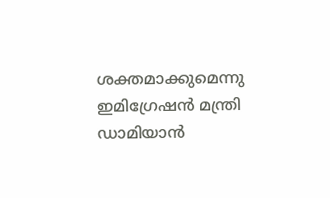ശക്തമാക്കുമെന്നു ഇമിഗ്രേഷന്‍ മന്ത്രി ഡാമിയാന്‍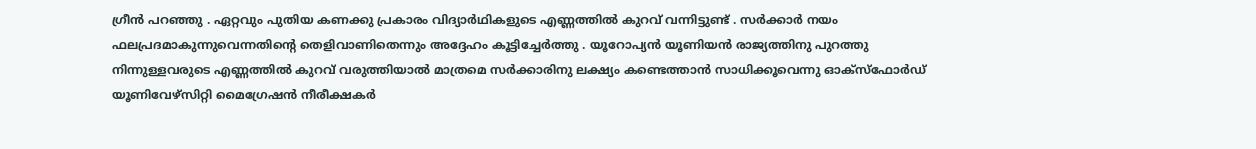ഗ്രീന്‍ പറഞ്ഞു . ഏറ്റവും പുതിയ കണക്കു പ്രകാരം വിദ്യാര്‍ഥികളുടെ എണ്ണത്തില്‍ കുറവ് വന്നിട്ടുണ്ട് . സര്‍ക്കാര്‍ നയം ഫലപ്രദമാകുന്നുവെന്നതിന്റെ തെളിവാണിതെന്നും അദ്ദേഹം കൂട്ടിച്ചേര്‍ത്തു . യൂറോപ്യന്‍ യൂണിയന്‍ രാജ്യത്തിനു പുറത്തു നിന്നുള്ളവരുടെ എണ്ണത്തില്‍ കുറവ് വരുത്തിയാല്‍ മാത്രമെ സര്‍ക്കാരിനു ലക്ഷ്യം കണ്ടെത്താന്‍ സാധിക്കൂവെന്നു ഓക്‌സ്‌ഫോര്‍ഡ് യൂണിവേഴ്‌സിറ്റി മൈഗ്രേഷന്‍ നീരീക്ഷകര്‍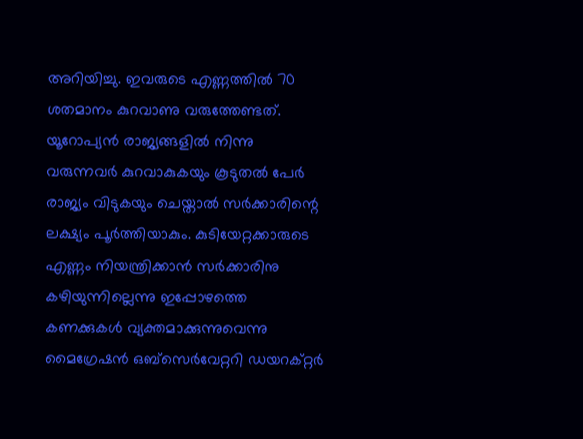അറിയിച്ചു. ഇവരുടെ എണ്ണത്തില്‍ 70 ശതമാനം കുറവാണു വരുത്തേണ്ടത്. യൂറോപ്യന്‍ രാജ്യങ്ങളില്‍ നിന്നു വരുന്നവര്‍ കുറവാകുകയും കൂടുതല്‍ പേര്‍ രാജ്യം വിടുകയും ചെയ്താല്‍ സര്‍ക്കാരിന്റെ ലക്ഷ്യം പൂര്‍ത്തിയാകും. കുടിയേറ്റക്കാരുടെ എണ്ണം നിയന്ത്രിക്കാന്‍ സര്‍ക്കാരിനു കഴിയുന്നില്ലെന്നു ഇപ്പോഴത്തെ കണക്കുകള്‍ വ്യക്തമാക്കുന്നുവെന്നു മൈഗ്രേഷന്‍ ഒബ്‌സെര്‍വേറ്ററി ഡയറക്റ്റര്‍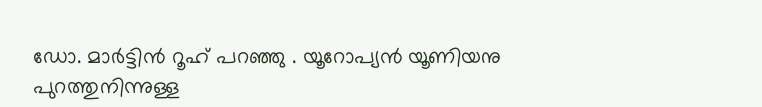ഡോ. മാര്‍ട്ടിന്‍ റൂഹ് പറഞ്ഞു . യൂറോപ്യന്‍ യൂണിയനു പുറത്തുനിന്നുള്ള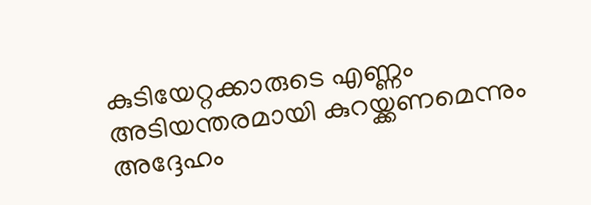കുടിയേറ്റക്കാരുടെ എണ്ണം അടിയന്തരമായി കുറയ്ക്കണമെന്നും അദ്ദേഹം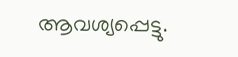ആവശ്യപ്പെട്ടു.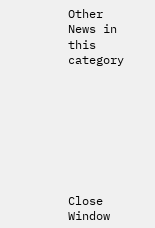Other News in this category








Close Window